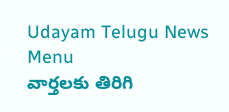Udayam Telugu News
Menu
వార్తలకు తిరిగి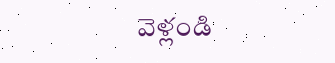వెళ్లండి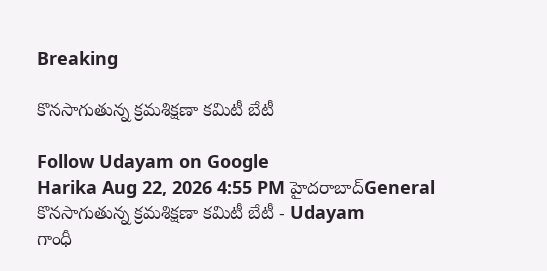Breaking

కొనసాగుతున్న క్రమశిక్షణా కమిటీ బేటీ

Follow Udayam on Google
Harika Aug 22, 2026 4:55 PM హైదరాబాద్General
కొనసాగుతున్న క్రమశిక్షణా కమిటీ బేటీ - Udayam
గాంధీ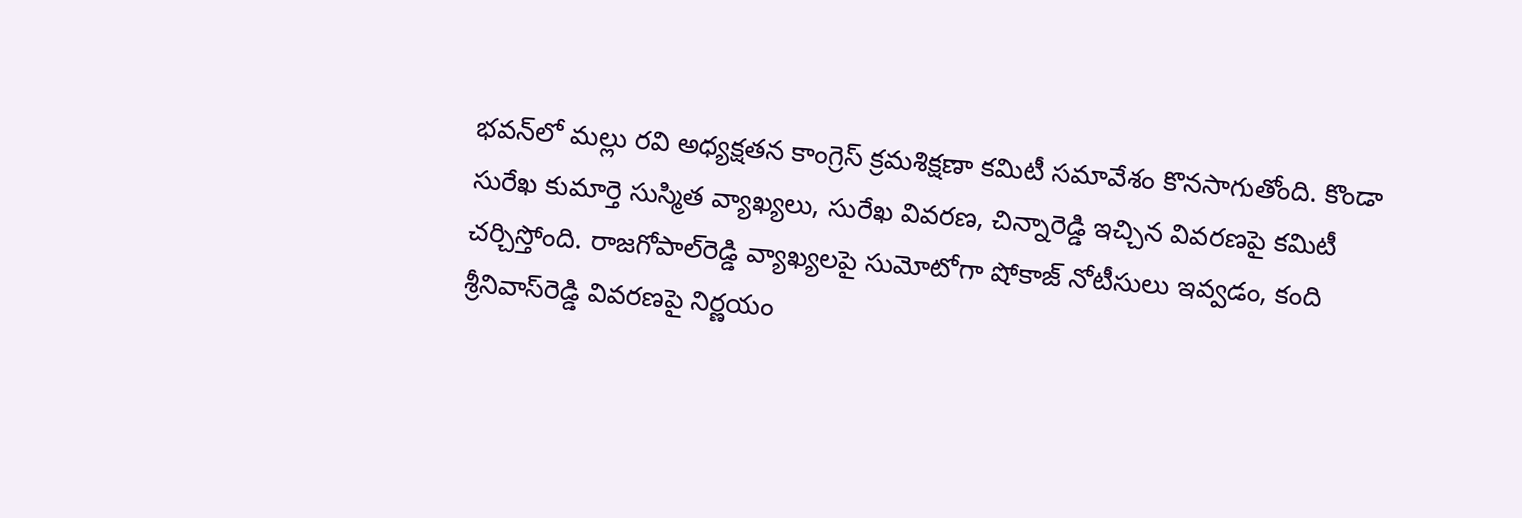భవన్‌లో మల్లు రవి అధ్యక్షతన కాంగ్రెస్‌ క్రమశిక్షణా కమిటీ సమావేశం కొనసాగుతోంది. కొండా సురేఖ కుమార్తె సుస్మిత వ్యాఖ్యలు, సురేఖ వివరణ, చిన్నారెడ్డి ఇచ్చిన వివరణపై కమిటీ చర్చిస్తోంది. రాజగోపాల్‌రెడ్డి వ్యాఖ్యలపై సుమోటోగా షోకాజ్‌ నోటీసులు ఇవ్వడం, కంది శ్రీనివాస్‌రెడ్డి వివరణపై నిర్ణయం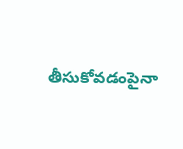తీసుకోవడంపైనా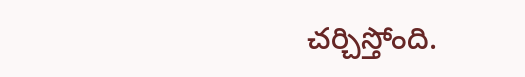చర్చిస్తోంది.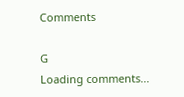Comments

G
Loading comments...